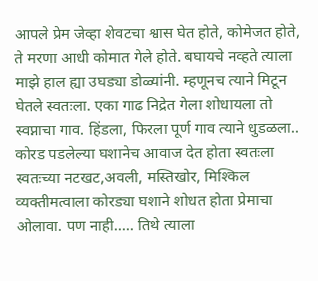आपले प्रेम जेव्हा शेवटचा श्वास घेत होते, कोमेजत होते, ते मरणा आधी कोमात गेले होते. बघायचे नव्हते त्याला माझे हाल ह्या उघड्या डोळ्यांनी. म्हणूनच त्याने मिटून घेतले स्वतःला. एका गाढ निद्रेत गेला शोधायला तो स्वप्नाचा गाव. हिंडला, फिरला पूर्ण गाव त्याने धुडळला.. कोरड पडलेल्या घशानेच आवाज देत होता स्वतःला स्वतःच्या नटखट,अवली, मस्तिखोर, मिश्किल व्यक्तीमत्वाला कोरड्या घशाने शोधत होता प्रेमाचा ओलावा. पण नाही..... तिथे त्याला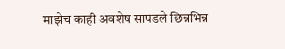माझेच काही अवशेष सापडले छिन्नभिन्न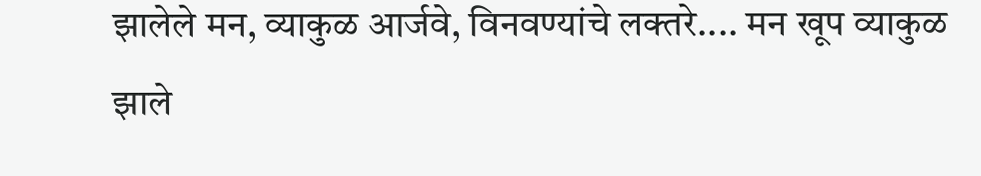झालेले मन, व्याकुळ आर्जवे, विनवण्यांचे लक्तरे.... मन खूप व्याकुळ झाले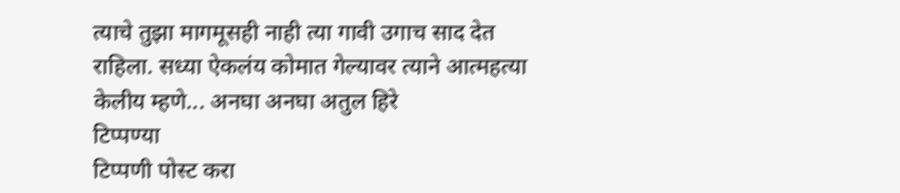त्याचे तुझा मागमूसही नाही त्या गावी उगाच साद देत राहिला. सध्या ऐकलंय कोमात गेल्यावर त्याने आत्महत्या केलीय म्हणे... अनघा अनघा अतुल हिरे
टिप्पण्या
टिप्पणी पोस्ट करा